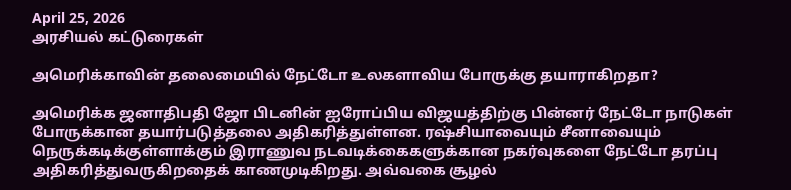April 25, 2026
அரசியல் கட்டுரைகள்

அமெரிக்காவின் தலைமையில் நேட்டோ உலகளாவிய போருக்கு தயாராகிறதா?

அமெரிக்க ஜனாதிபதி ஜோ பிடனின் ஐரோப்பிய விஜயத்திற்கு பின்னர் நேட்டோ நாடுகள் போருக்கான தயார்படுத்தலை அதிகரித்துள்ளன. ரஷ்சியாவையும் சீனாவையும் நெருக்கடிக்குள்ளாக்கும் இராணுவ நடவடிக்கைகளுக்கான நகர்வுகளை நேட்டோ தரப்பு அதிகரித்துவருகிறதைக் காணமுடிகிறது. அவ்வகை சூழல்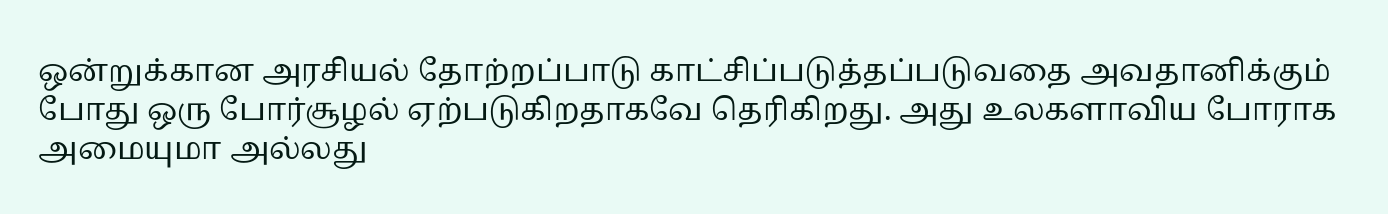ஒன்றுக்கான அரசியல் தோற்றப்பாடு காட்சிப்படுத்தப்படுவதை அவதானிக்கும் போது ஒரு போர்சூழல் ஏற்படுகிறதாகவே தெரிகிறது. அது உலகளாவிய போராக அமையுமா அல்லது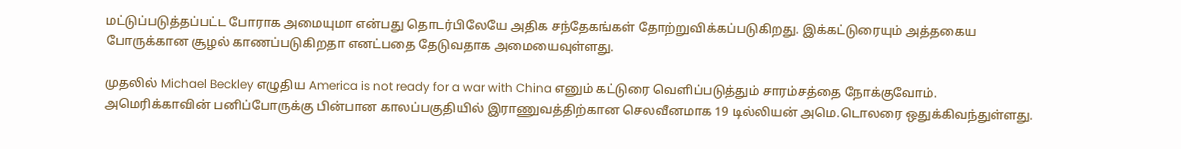மட்டுப்படுத்தப்பட்ட போராக அமையுமா என்பது தொடர்பிலேயே அதிக சந்தேகங்கள் தோற்றுவிக்கப்படுகிறது. இக்கட்டுரையும் அத்தகைய போருக்கான சூழல் காணப்படுகிறதா எனட்பதை தேடுவதாக அமையைவுள்ளது.

முதலில் Michael Beckley எழுதிய America is not ready for a war with China எனும் கட்டுரை வெளிப்படுத்தும் சாரம்சத்தை நோக்குவோம். அமெரிக்காவின் பனிப்போருக்கு பின்பான காலப்பகுதியில் இராணுவத்திற்கான செலவீனமாக 19 டில்லியன் அமெ.டொலரை ஒதுக்கிவந்துள்ளது.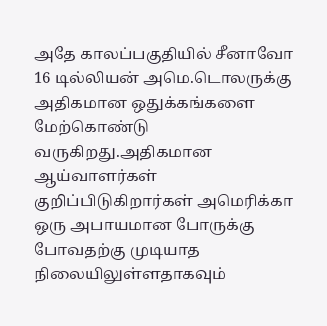அதே காலப்பகுதியில் சீனாவோ 16 டில்லியன் அமெ.டொலருக்கு அதிகமான ஒதுக்கங்களை மேற்கொண்டு வருகிறது.அதிகமான ஆய்வாளர்கள் குறிப்பிடுகிறார்கள் அமெரிக்கா ஒரு அபாயமான போருக்கு போவதற்கு முடியாத நிலையிலுள்ளதாகவும்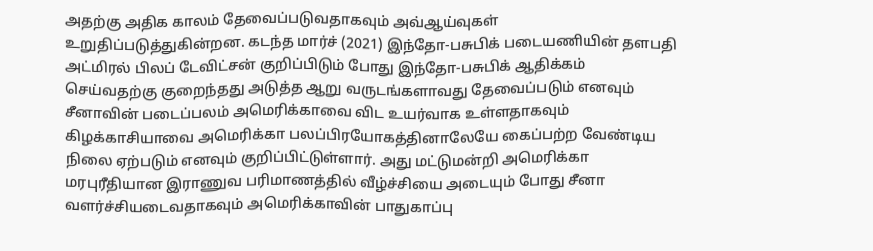அதற்கு அதிக காலம் தேவைப்படுவதாகவும் அவ்ஆய்வுகள் உறுதிப்படுத்துகின்றன. கடந்த மார்ச் (2021) இந்தோ-பசுபிக் படையணியின் தளபதி அட்மிரல் பிலப் டேவிட்சன் குறிப்பிடும் போது இந்தோ-பசுபிக் ஆதிக்கம் செய்வதற்கு குறைந்தது அடுத்த ஆறு வருடங்களாவது தேவைப்படும் எனவும் சீனாவின் படைப்பலம் அமெரிக்காவை விட உயர்வாக உள்ளதாகவும் கிழக்காசியாவை அமெரிக்கா பலப்பிரயோகத்தினாலேயே கைப்பற்ற வேண்டிய நிலை ஏற்படும் எனவும் குறிப்பிட்டுள்ளார். அது மட்டுமன்றி அமெரிக்கா மரபுரீதியான இராணுவ பரிமாணத்தில் வீழ்ச்சியை அடையும் போது சீனா வளர்ச்சியடைவதாகவும் அமெரிக்காவின் பாதுகாப்பு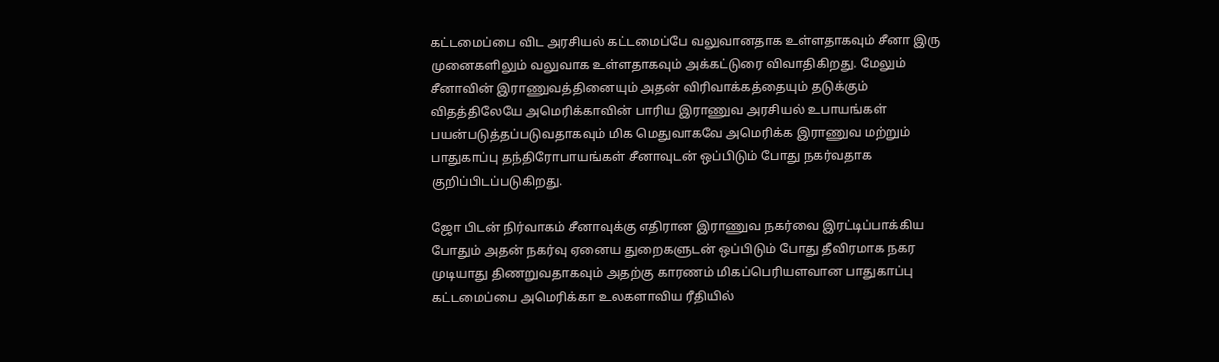கட்டமைப்பை விட அரசியல் கட்டமைப்பே வலுவானதாக உள்ளதாகவும் சீனா இரு முனைகளிலும் வலுவாக உள்ளதாகவும் அக்கட்டுரை விவாதிகிறது. மேலும் சீனாவின் இராணுவத்தினையும் அதன் விரிவாக்கத்தையும் தடுக்கும் விதத்திலேயே அமெரிக்காவின் பாரிய இராணுவ அரசியல் உபாயங்கள் பயன்படுத்தப்படுவதாகவும் மிக மெதுவாகவே அமெரிக்க இராணுவ மற்றும் பாதுகாப்பு தந்திரோபாயங்கள் சீனாவுடன் ஒப்பிடும் போது நகர்வதாக குறிப்பிடப்படுகிறது.

ஜோ பிடன் நிர்வாகம் சீனாவுக்கு எதிரான இராணுவ நகர்வை இரட்டிப்பாக்கிய போதும் அதன் நகர்வு ஏனைய துறைகளுடன் ஒப்பிடும் போது தீவிரமாக நகர முடியாது திணறுவதாகவும் அதற்கு காரணம் மிகப்பெரியளவான பாதுகாப்பு கட்டமைப்பை அமெரிக்கா உலகளாவிய ரீதியில்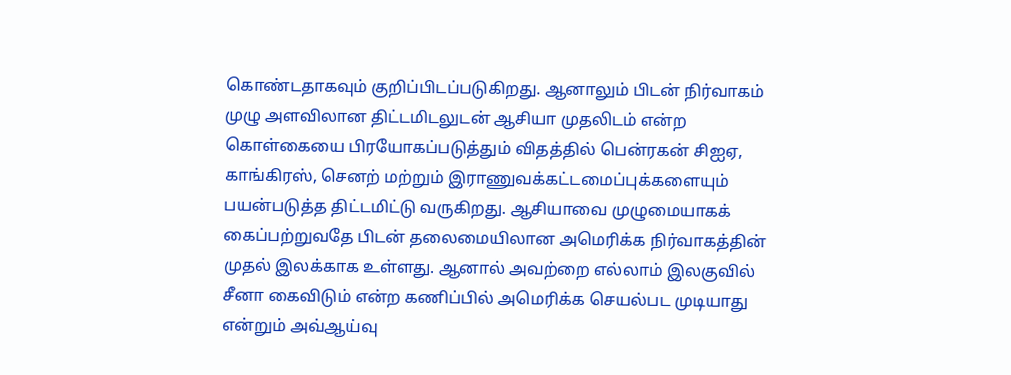கொண்டதாகவும் குறிப்பிடப்படுகிறது. ஆனாலும் பிடன் நிர்வாகம் முழு அளவிலான திட்டமிடலுடன் ஆசியா முதலிடம் என்ற கொள்கையை பிரயோகப்படுத்தும் விதத்தில் பென்ரகன் சிஐஏ, காங்கிரஸ், செனற் மற்றும் இராணுவக்கட்டமைப்புக்களையும் பயன்படுத்த திட்டமிட்டு வருகிறது. ஆசியாவை முழுமையாகக் கைப்பற்றுவதே பிடன் தலைமையிலான அமெரிக்க நிர்வாகத்தின் முதல் இலக்காக உள்ளது. ஆனால் அவற்றை எல்லாம் இலகுவில் சீனா கைவிடும் என்ற கணிப்பில் அமெரிக்க செயல்பட முடியாது என்றும் அவ்ஆய்வு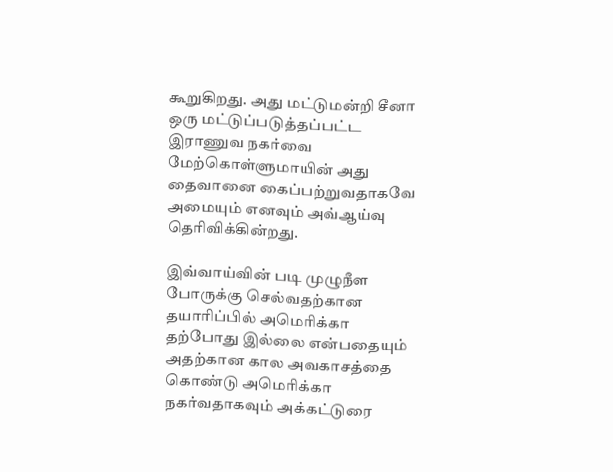கூறுகிறது. அது மட்டுமன்றி சீனா ஒரு மட்டுப்படுத்தப்பட்ட இராணுவ நகர்வை மேற்கொள்ளுமாயின் அது தைவானை கைப்பற்றுவதாகவே அமையும் எனவும் அவ்ஆய்வு தெரிவிக்கின்றது.

இவ்வாய்வின் படி முழுநீள போருக்கு செல்வதற்கான தயாரிப்பில் அமெரிக்கா தற்போது இல்லை என்பதையும் அதற்கான கால அவகாசத்தை கொண்டு அமெரிக்கா நகர்வதாகவும் அக்கட்டுரை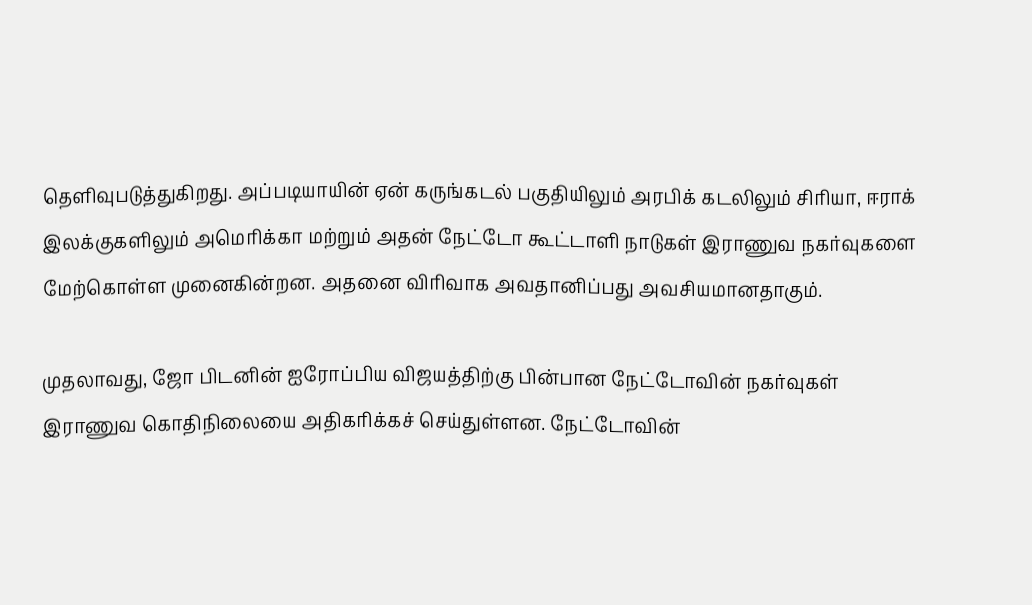தெளிவுபடுத்துகிறது. அப்படியாயின் ஏன் கருங்கடல் பகுதியிலும் அரபிக் கடலிலும் சிரியா, ஈராக் இலக்குகளிலும் அமெரிக்கா மற்றும் அதன் நேட்டோ கூட்டாளி நாடுகள் இராணுவ நகர்வுகளை மேற்கொள்ள முனைகின்றன. அதனை விரிவாக அவதானிப்பது அவசியமானதாகும்.

முதலாவது, ஜோ பிடனின் ஐரோப்பிய விஜயத்திற்கு பின்பான நேட்டோவின் நகர்வுகள் இராணுவ கொதிநிலையை அதிகரிக்கச் செய்துள்ளன. நேட்டோவின்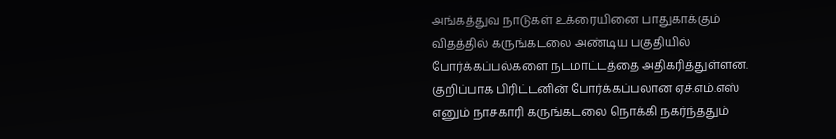அங்கத்துவ நாடுகள் உக்ரையினை பாதுகாக்கும் விதத்தில் கருங்கடலை அண்டிய பகுதியில் போர்க்கப்பல்களை நடமாட்டத்தை அதிகரித்துள்ளன. குறிப்பாக பிரிட்டனின் போர்க்கப்பலான ஏச்.எம்.எஸ் எனும் நாசகாரி கருங்கடலை நொக்கி நகர்ந்ததும்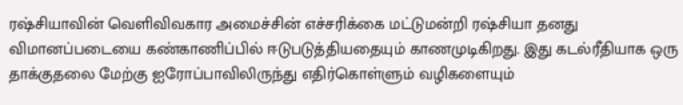ரஷ்சியாவின் வெளிவிவகார அமைச்சின் எச்சரிக்கை மட்டுமன்றி ரஷ்சியா தனது விமானப்படையை கண்காணிப்பில் ஈடுபடுத்தியதையும் காணமுடிகிறது. இது கடல்ரீதியாக ஒரு தாக்குதலை மேற்கு ஐரோப்பாவிலிருந்து எதிர்கொள்ளும் வழிகளையும்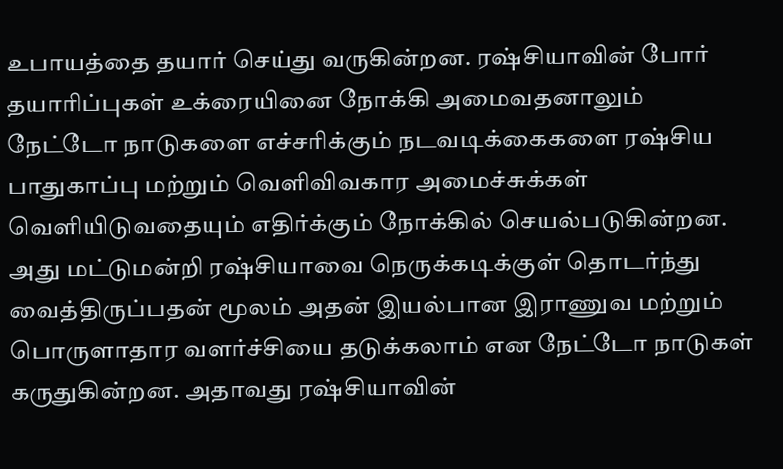உபாயத்தை தயார் செய்து வருகின்றன. ரஷ்சியாவின் போர் தயாரிப்புகள் உக்ரையினை நோக்கி அமைவதனாலும் நேட்டோ நாடுகளை எச்சரிக்கும் நடவடிக்கைகளை ரஷ்சிய பாதுகாப்பு மற்றும் வெளிவிவகார அமைச்சுக்கள் வெளியிடுவதையும் எதிர்க்கும் நோக்கில் செயல்படுகின்றன. அது மட்டுமன்றி ரஷ்சியாவை நெருக்கடிக்குள் தொடர்ந்து வைத்திருப்பதன் மூலம் அதன் இயல்பான இராணுவ மற்றும் பொருளாதார வளர்ச்சியை தடுக்கலாம் என நேட்டோ நாடுகள் கருதுகின்றன. அதாவது ரஷ்சியாவின்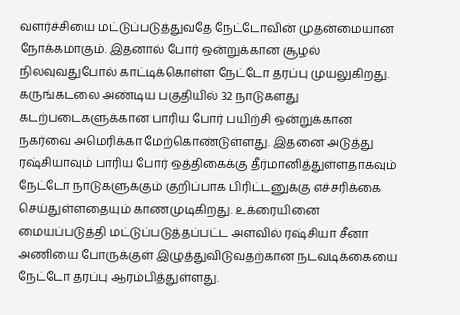வளர்ச்சியை மட்டுப்படுத்துவதே நேட்டோவின் முதன்மையான நோக்கமாகும். இதனால் போர் ஒன்றுக்கான சூழல் நிலவுவதுபோல் காட்டிக்கொள்ள நேட்டோ தரப்பு முயலுகிறது. கருங்கடலை அண்டிய பகுதியில் 32 நாடுகளது கடற்படைகளுக்கான பாரிய போர் பயிற்சி ஒன்றுக்கான நகர்வை அமெரிக்கா மேற்கொண்டுள்ளது. இதனை அடுத்து ரஷ்சியாவும் பாரிய போர் ஒத்திகைக்கு தீர்மானித்துள்ளதாகவும் நேட்டோ நாடுகளுக்கும் குறிப்பாக பிரிட்டனுக்கு எச்சரிக்கை செய்துள்ளதையும் காணமுடிகிறது. உக்ரையினை மையப்படுத்தி மட்டுப்படுத்தப்பட்ட அளவில் ரஷ்சியா சீனா அணியை போருக்குள் இழுத்துவிடுவதற்கான நடவடிக்கையை நேட்டோ தரப்பு ஆரம்பித்துள்ளது.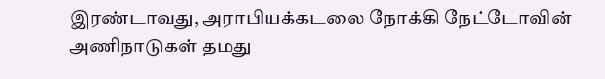இரண்டாவது, அராபியக்கடலை நோக்கி நேட்டோவின் அணிநாடுகள் தமது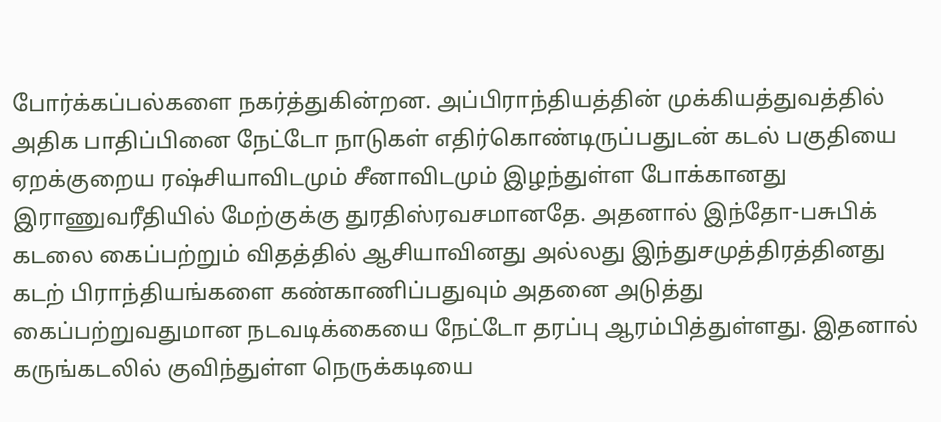போர்க்கப்பல்களை நகர்த்துகின்றன. அப்பிராந்தியத்தின் முக்கியத்துவத்தில் அதிக பாதிப்பினை நேட்டோ நாடுகள் எதிர்கொண்டிருப்பதுடன் கடல் பகுதியை ஏறக்குறைய ரஷ்சியாவிடமும் சீனாவிடமும் இழந்துள்ள போக்கானது இராணுவரீதியில் மேற்குக்கு துரதிஸ்ரவசமானதே. அதனால் இந்தோ-பசுபிக் கடலை கைப்பற்றும் விதத்தில் ஆசியாவினது அல்லது இந்துசமுத்திரத்தினது கடற் பிராந்தியங்களை கண்காணிப்பதுவும் அதனை அடுத்து கைப்பற்றுவதுமான நடவடிக்கையை நேட்டோ தரப்பு ஆரம்பித்துள்ளது. இதனால் கருங்கடலில் குவிந்துள்ள நெருக்கடியை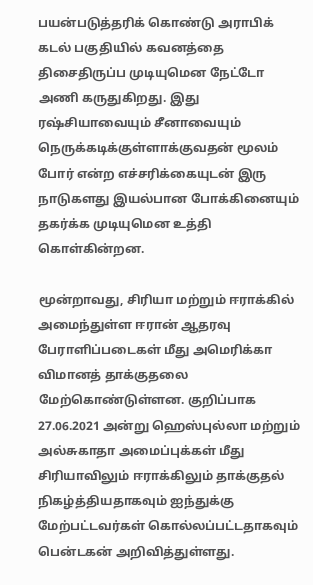பயன்படுத்தரிக் கொண்டு அராபிக் கடல் பகுதியில் கவனத்தை திசைதிருப்ப முடியுமென நேட்டோ அணி கருதுகிறது. இது ரஷ்சியாவையும் சீனாவையும் நெருக்கடிக்குள்ளாக்குவதன் மூலம் போர் என்ற எச்சரிக்கையுடன் இரு நாடுகளது இயல்பான போக்கினையும் தகர்க்க முடியுமென உத்தி கொள்கின்றன.

மூன்றாவது, சிரியா மற்றும் ஈராக்கில் அமைந்துள்ள ஈரான் ஆதரவு பேராளிப்படைகள் மீது அமெரிக்கா விமானத் தாக்குதலை மேற்கொண்டுள்ளன. குறிப்பாக 27.06.2021 அன்று ஹெஸ்புல்லா மற்றும் அல்சுகாதா அமைப்புக்கள் மீது சிரியாவிலும் ஈராக்கிலும் தாக்குதல் நிகழ்த்தியதாகவும் ஐந்துக்கு மேற்பட்டவர்கள் கொல்லப்பட்டதாகவும் பென்டகன் அறிவித்துள்ளது.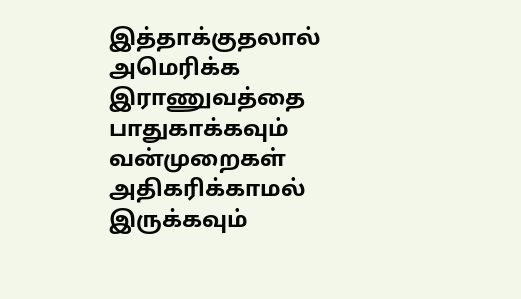இத்தாக்குதலால் அமெரிக்க இராணுவத்தை பாதுகாக்கவும் வன்முறைகள் அதிகரிக்காமல் இருக்கவும்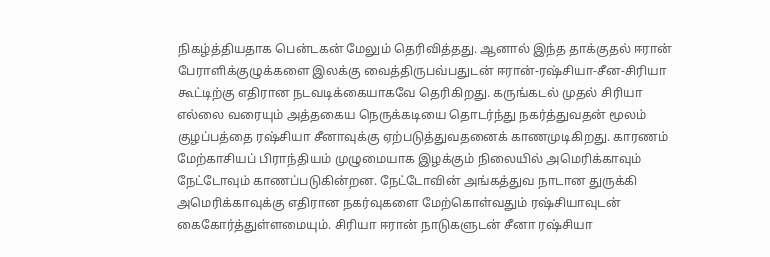நிகழ்த்தியதாக பென்டகன் மேலும் தெரிவித்தது. ஆனால் இந்த தாக்குதல் ஈரான் பேராளிக்குழுக்களை இலக்கு வைத்திருபவ்பதுடன் ஈரான்-ரஷ்சியா-சீன-சிரியா கூட்டிற்கு எதிரான நடவடிக்கையாகவே தெரிகிறது. கருங்கடல் முதல் சிரியா எல்லை வரையும் அத்தகைய நெருக்கடியை தொடர்ந்து நகர்த்துவதன் மூலம் குழப்பத்தை ரஷ்சியா சீனாவுக்கு ஏற்படுத்துவதனைக் காணமுடிகிறது. காரணம் மேற்காசியப் பிராந்தியம் முழுமையாக இழக்கும் நிலையில் அமெரிக்காவும் நேட்டோவும் காணப்படுகின்றன. நேட்டோவின் அங்கத்துவ நாடான துருக்கி அமெரிக்காவுக்கு எதிரான நகர்வுகளை மேற்கொள்வதும் ரஷ்சியாவுடன் கைகோர்த்துள்ளமையும். சிரியா ஈரான் நாடுகளுடன் சீனா ரஷ்சியா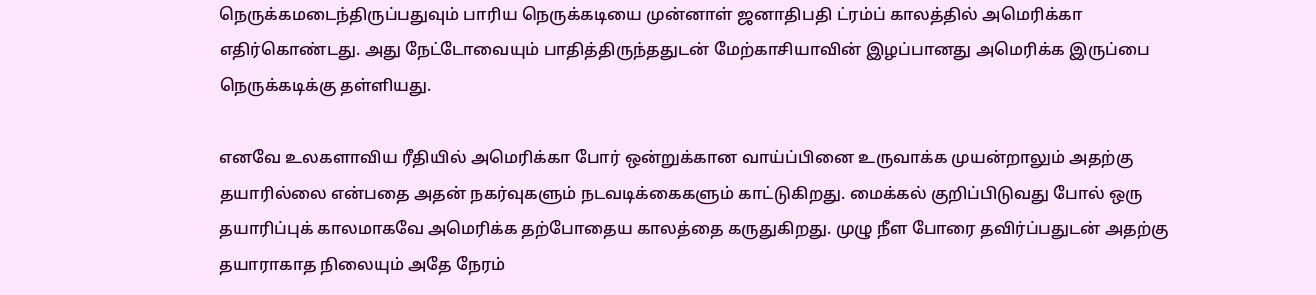நெருக்கமடைந்திருப்பதுவும் பாரிய நெருக்கடியை முன்னாள் ஜனாதிபதி ட்ரம்ப் காலத்தில் அமெரிக்கா எதிர்கொண்டது. அது நேட்டோவையும் பாதித்திருந்ததுடன் மேற்காசியாவின் இழப்பானது அமெரிக்க இருப்பை நெருக்கடிக்கு தள்ளியது.

எனவே உலகளாவிய ரீதியில் அமெரிக்கா போர் ஒன்றுக்கான வாய்ப்பினை உருவாக்க முயன்றாலும் அதற்கு தயாரில்லை என்பதை அதன் நகர்வுகளும் நடவடிக்கைகளும் காட்டுகிறது. மைக்கல் குறிப்பிடுவது போல் ஒரு தயாரிப்புக் காலமாகவே அமெரிக்க தற்போதைய காலத்தை கருதுகிறது. முழு நீள போரை தவிர்ப்பதுடன் அதற்கு தயாராகாத நிலையும் அதே நேரம்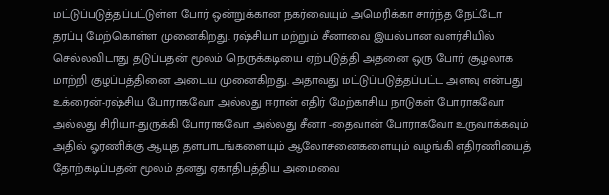மட்டுப்படுத்தப்பட்டுள்ள போர் ஒன்றுக்கான நகர்வையும் அமெரிக்கா சார்ந்த நேட்டோ தரப்பு மேற்கொள்ள முனைகிறது. ரஷ்சியா மற்றும் சீனாவை இயல்பான வளர்சியில் செல்லவிடாது தடுப்பதன் மூலம் நெருக்கடியை ஏற்படுத்தி அதனை ஒரு போர் சூழலாக மாற்றி குழப்பத்தினை அடைய முனைகிறது. அதாவது மட்டுப்படுத்தப்பட்ட அளவு என்பது உக்ரைன்-ரஷ்சிய போராகவோ அல்லது ஈரான் எதிர் மேற்காசிய நாடுகள் போராகவோ அல்லது சிரியா-துருக்கி போராகவோ அல்லது சீனா -தைவான் போராகவோ உருவாக்கவும் அதில் ஓரணிக்கு ஆயுத தளபாடங்களையும் ஆலோசனைகளையும் வழங்கி எதிரணியைத் தோற்கடிப்பதன் மூலம் தனது ஏகாதிபத்திய அமைவை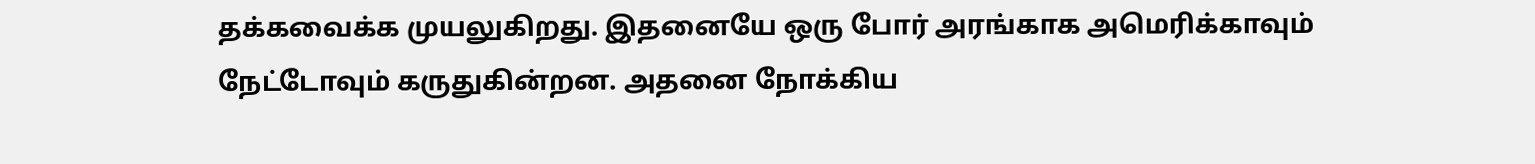தக்கவைக்க முயலுகிறது. இதனையே ஒரு போர் அரங்காக அமெரிக்காவும் நேட்டோவும் கருதுகின்றன. அதனை நோக்கிய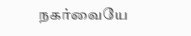நகர்வையே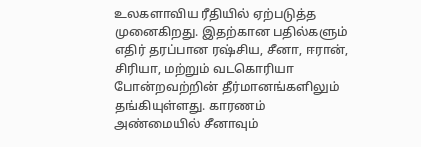உலகளாவிய ரீதியில் ஏற்படுத்த முனைகிறது. இதற்கான பதில்களும் எதிர் தரப்பான ரஷ்சிய, சீனா, ஈரான், சிரியா, மற்றும் வடகொரியா போன்றவற்றின் தீர்மானங்களிலும் தங்கியுள்ளது. காரணம் அண்மையில் சீனாவும்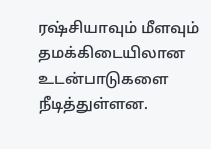ரஷ்சியாவும் மீளவும் தமக்கிடையிலான உடன்பாடுகளை நீடித்துள்ளன.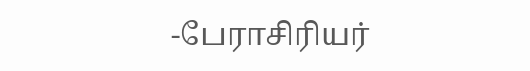-பேராசிரியர்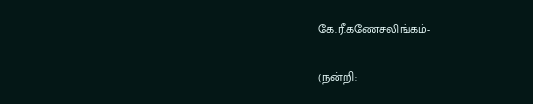கே.ரீ.கணேசலிங்கம்-

(நன்றி: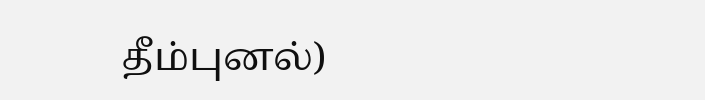தீம்புனல்)